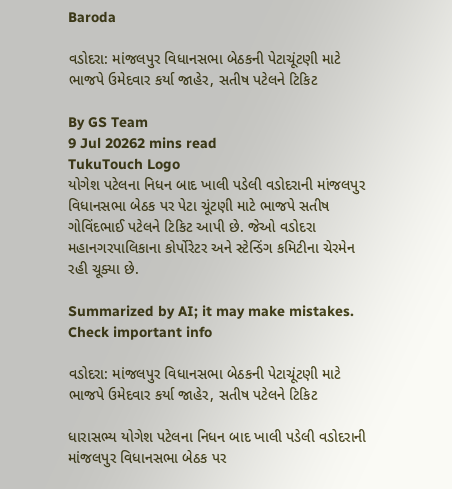Baroda

વડોદરા: માંજલપુર વિધાનસભા બેઠકની પેટાચૂંટણી માટે ભાજપે ઉમેદવાર કર્યા જાહેર, સતીષ પટેલને ટિકિટ

By GS Team
9 Jul 20262 mins read
TukuTouch Logo
યોગેશ પટેલના નિધન બાદ ખાલી પડેલી વડોદરાની માંજલપુર વિધાનસભા બેઠક પર પેટા ચૂંટણી માટે ભાજપે સતીષ ગોવિંદભાઈ પટેલને ટિકિટ આપી છે. જેઓ વડોદરા મહાનગરપાલિકાના કોર્પોરેટર અને સ્ટેન્ડિંગ કમિટીના ચેરમેન રહી ચૂક્યા છે.

Summarized by AI; it may make mistakes. Check important info

વડોદરા: માંજલપુર વિધાનસભા બેઠકની પેટાચૂંટણી માટે ભાજપે ઉમેદવાર કર્યા જાહેર, સતીષ પટેલને ટિકિટ

ધારાસભ્ય યોગેશ પટેલના નિધન બાદ ખાલી પડેલી વડોદરાની માંજલપુર વિધાનસભા બેઠક પર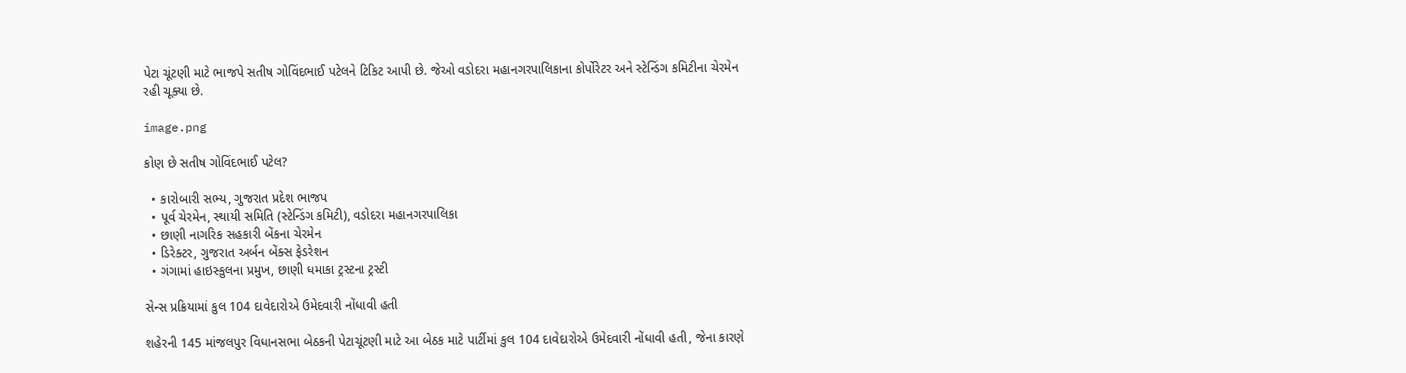પેટા ચૂંટણી માટે ભાજપે સતીષ ગોવિંદભાઈ પટેલને ટિકિટ આપી છે. જેઓ વડોદરા મહાનગરપાલિકાના કોર્પોરેટર અને સ્ટેન્ડિંગ કમિટીના ચેરમેન રહી ચૂક્યા છે.

image.png

કોણ છે સતીષ ગોવિંદભાઈ પટેલ?

  • કારોબારી સભ્ય, ગુજરાત પ્રદેશ ભાજપ
  • પૂર્વ ચેરમેન, સ્થાયી સમિતિ (સ્ટેન્ડિંગ કમિટી), વડોદરા મહાનગરપાલિકા
  • છાણી નાગરિક સહકારી બેંકના ચેરમેન
  • ડિરેક્ટર, ગુજરાત અર્બન બેંક્સ ફેડરેશન
  • ગંગામાં હાઇસ્કુલના પ્રમુખ, છાણી ધમાકા ટ્રસ્ટના ટ્રસ્ટી

સેન્સ પ્રક્રિયામાં કુલ 104 દાવેદારોએ ઉમેદવારી નોંધાવી હતી

શહેરની 145 માંજલપુર વિધાનસભા બેઠકની પેટાચૂંટણી માટે આ બેઠક માટે પાર્ટીમાં કુલ 104 દાવેદારોએ ઉમેદવારી નોંધાવી હતી, જેના કારણે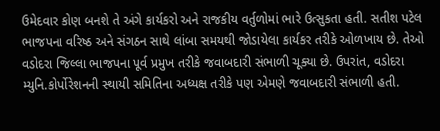ઉમેદવાર કોણ બનશે તે અંગે કાર્યકરો અને રાજકીય વર્તુળોમાં ભારે ઉત્સુકતા હતી. સતીશ પટેલ ભાજપના વરિષ્ઠ અને સંગઠન સાથે લાંબા સમયથી જોડાયેલા કાર્યકર તરીકે ઓળખાય છે. તેઓ વડોદરા જિલ્લા ભાજપના પૂર્વ પ્રમુખ તરીકે જવાબદારી સંભાળી ચૂક્યા છે. ઉપરાંત, વડોદરા મ્યુનિ.કોર્પોરેશનની સ્થાયી સમિતિના અધ્યક્ષ તરીકે પણ એમણે જવાબદારી સંભાળી હતી.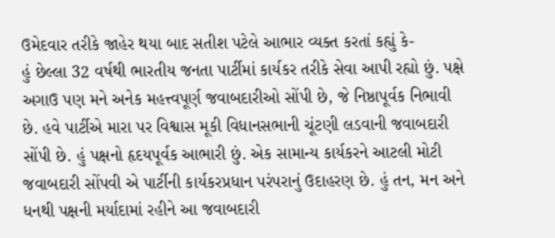ઉમેદવાર તરીકે જાહેર થયા બાદ સતીશ પટેલે આભાર વ્યક્ત કરતાં કહ્યું કે-
હું છેલ્લા 32 વર્ષથી ભારતીય જનતા પાર્ટીમાં કાર્યકર તરીકે સેવા આપી રહ્યો છું. પક્ષે અગાઉ પણ મને અનેક મહત્ત્વપૂર્ણ જવાબદારીઓ સોંપી છે, જે નિષ્ઠાપૂર્વક નિભાવી છે. હવે પાર્ટીએ મારા પર વિશ્વાસ મૂકી વિધાનસભાની ચૂંટણી લડવાની જવાબદારી સોંપી છે. હું પક્ષનો હૃદયપૂર્વક આભારી છું. એક સામાન્ય કાર્યકરને આટલી મોટી જવાબદારી સોંપવી એ પાર્ટીની કાર્યકરપ્રધાન પરંપરાનું ઉદાહરણ છે. હું તન, મન અને ધનથી પક્ષની મર્યાદામાં રહીને આ જવાબદારી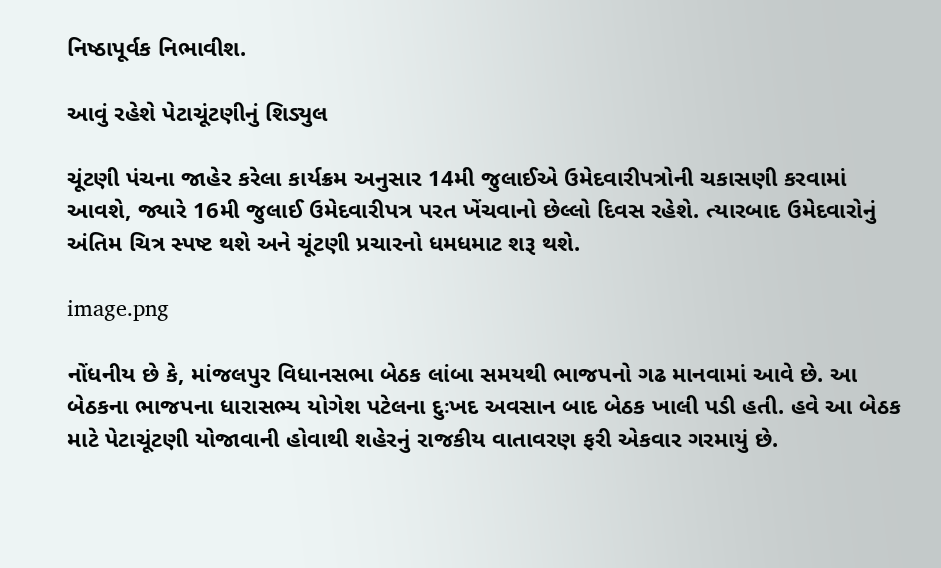નિષ્ઠાપૂર્વક નિભાવીશ.

આવું રહેશે પેટાચૂંટણીનું શિડ્યુલ

ચૂંટણી પંચના જાહેર કરેલા કાર્યક્રમ અનુસાર 14મી જુલાઈએ ઉમેદવારીપત્રોની ચકાસણી કરવામાં આવશે, જ્યારે 16મી જુલાઈ ઉમેદવારીપત્ર પરત ખેંચવાનો છેલ્લો દિવસ રહેશે. ત્યારબાદ ઉમેદવારોનું અંતિમ ચિત્ર સ્પષ્ટ થશે અને ચૂંટણી પ્રચારનો ધમધમાટ શરૂ થશે.

image.png

નોંધનીય છે કે, માંજલપુર વિધાનસભા બેઠક લાંબા સમયથી ભાજપનો ગઢ માનવામાં આવે છે. આ બેઠકના ભાજપના ધારાસભ્ય યોગેશ પટેલના દુઃખદ અવસાન બાદ બેઠક ખાલી પડી હતી. હવે આ બેઠક માટે પેટાચૂંટણી યોજાવાની હોવાથી શહેરનું રાજકીય વાતાવરણ ફરી એકવાર ગરમાયું છે.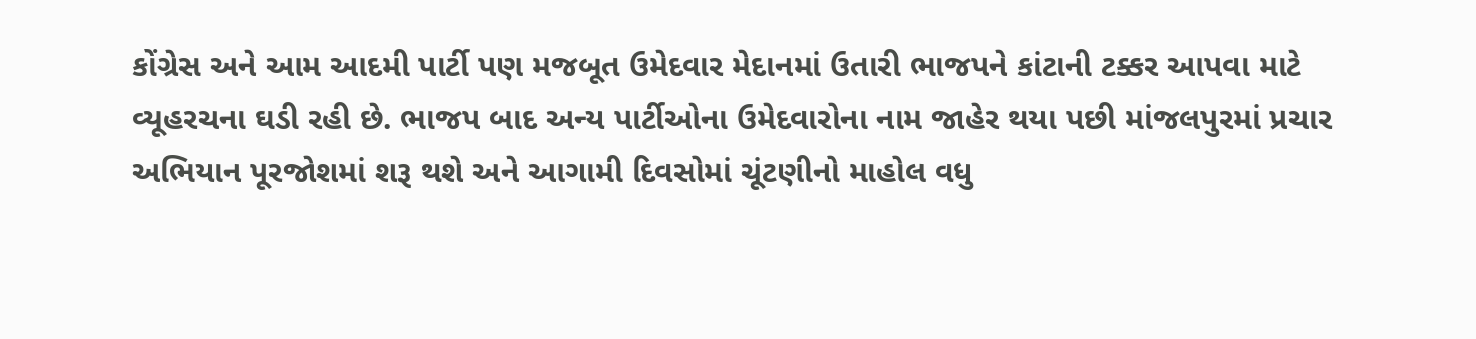કોંગ્રેસ અને આમ આદમી પાર્ટી પણ મજબૂત ઉમેદવાર મેદાનમાં ઉતારી ભાજપને કાંટાની ટક્કર આપવા માટે વ્યૂહરચના ઘડી રહી છે. ભાજપ બાદ અન્ય પાર્ટીઓના ઉમેદવારોના નામ જાહેર થયા પછી માંજલપુરમાં પ્રચાર અભિયાન પૂરજોશમાં શરૂ થશે અને આગામી દિવસોમાં ચૂંટણીનો માહોલ વધુ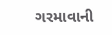ગરમાવાની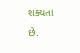શક્યતા છે.